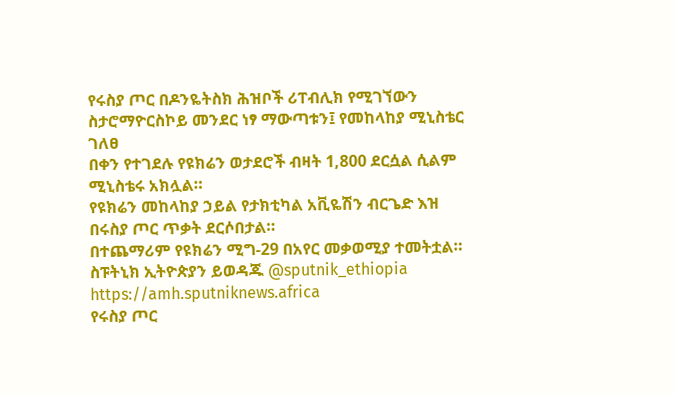የሩስያ ጦር በዶንዬትስክ ሕዝቦች ሪፐብሊክ የሚገኘውን ስታሮማዮርስኮይ መንደር ነፃ ማውጣቱን፤ የመከላከያ ሚኒስቴር ገለፀ
በቀን የተገደሉ የዩክሬን ወታደሮች ብዛት 1,800 ደርሷል ሲልም ሚኒስቴሩ አክሏል።
የዩክሬን መከላከያ ኃይል የታክቲካል አቪዬሽን ብርጌድ እዝ በሩስያ ጦር ጥቃት ደርሶበታል።
በተጨማሪም የዩክሬን ሚግ-29 በአየር መቃወሚያ ተመትቷል።
ስፑትኒክ ኢትዮጵያን ይወዳጁ @sputnik_ethiopia
https://amh.sputniknews.africa
የሩስያ ጦር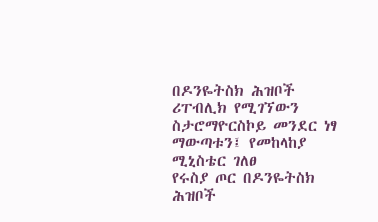በዶንዬትስክ ሕዝቦች ሪፐብሊክ የሚገኘውን ስታሮማዮርስኮይ መንደር ነፃ ማውጣቱን፤ የመከላከያ ሚኒስቴር ገለፀ
የሩስያ ጦር በዶንዬትስክ ሕዝቦች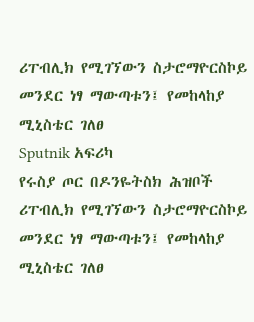ሪፐብሊክ የሚገኘውን ስታሮማዮርስኮይ መንደር ነፃ ማውጣቱን፤ የመከላከያ ሚኒስቴር ገለፀ
Sputnik አፍሪካ
የሩስያ ጦር በዶንዬትስክ ሕዝቦች ሪፐብሊክ የሚገኘውን ስታሮማዮርስኮይ መንደር ነፃ ማውጣቱን፤ የመከላከያ ሚኒስቴር ገለፀ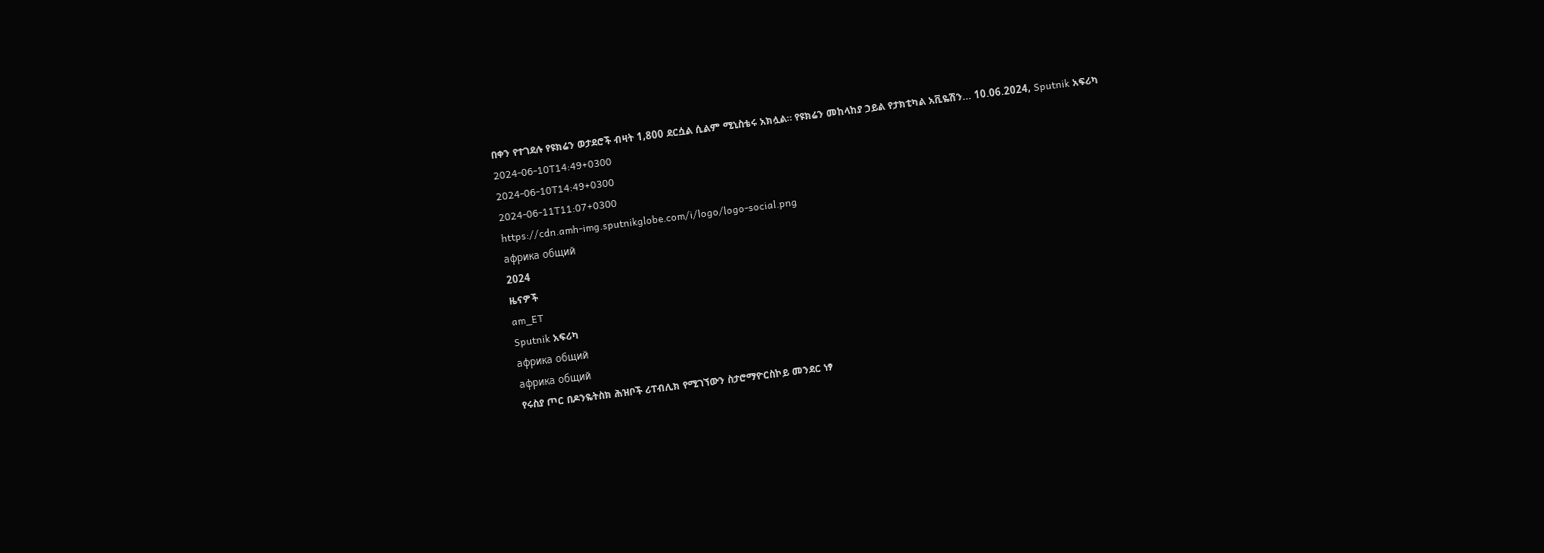በቀን የተገደሉ የዩክሬን ወታደሮች ብዛት 1,800 ደርሷል ሲልም ሚኒስቴሩ አክሏል። የዩክሬን መከላከያ ኃይል የታክቲካል አቪዬሽን... 10.06.2024, Sputnik አፍሪካ
2024-06-10T14:49+0300
2024-06-10T14:49+0300
2024-06-11T11:07+0300
https://cdn.amh-img.sputnikglobe.com/i/logo/logo-social.png
африка общий
2024
ዜናዎች
am_ET
Sputnik አፍሪካ
африка общий
африка общий
የሩስያ ጦር በዶንዬትስክ ሕዝቦች ሪፐብሊክ የሚገኘውን ስታሮማዮርስኮይ መንደር ነፃ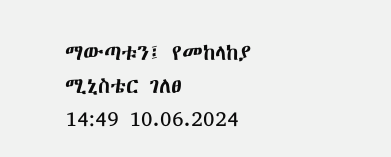ማውጣቱን፤ የመከላከያ ሚኒስቴር ገለፀ
14:49 10.06.2024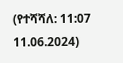(የተሻሻለ: 11:07 11.06.2024)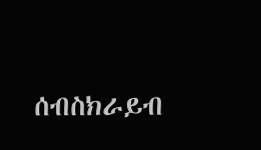ሰብስክራይብ